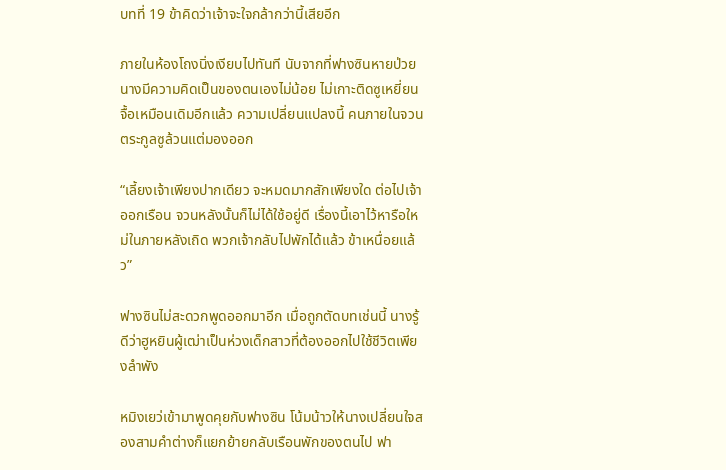บทที่ 19 ข้าคิดว่าเจ้าจะใจกล้ากว่านี้เสียอีก

ภายในห้องโถงนิ่งเงียบไปทันที นับจากที่ฟางซินหายป่วย นางมีความคิดเป็นของตนเองไม่น้อย ไม่เกาะติดซูเหยี่ยนจื้อเหมือนเดิมอีกแล้ว ความเปลี่ยนแปลงนี้ คนภายในจวนตระกูลซูล้วนแต่มองออก

“เลี้ยงเจ้าเพียงปากเดียว จะหมดมากสักเพียงใด ต่อไปเจ้าออกเรือน จวนหลังนั้นก็ไม่ได้ใช้อยู่ดี เรื่องนี้เอาไว้หารือใหม่ในภายหลังเถิด พวกเจ้ากลับไปพักได้แล้ว ข้าเหนื่อยแล้ว”

ฟางซินไม่สะดวกพูดออกมาอีก เมื่อถูกตัดบทเช่นนี้ นางรู้ดีว่าฮูหยินผู้เฒ่าเป็นห่วงเด็กสาวที่ต้องออกไปใช้ชีวิตเพียงลำพัง

หมิงเยว่เข้ามาพูดคุยกับฟางซิน โน้มน้าวให้นางเปลี่ยนใจสองสามคำต่างก็แยกย้ายกลับเรือนพักของตนไป ฟา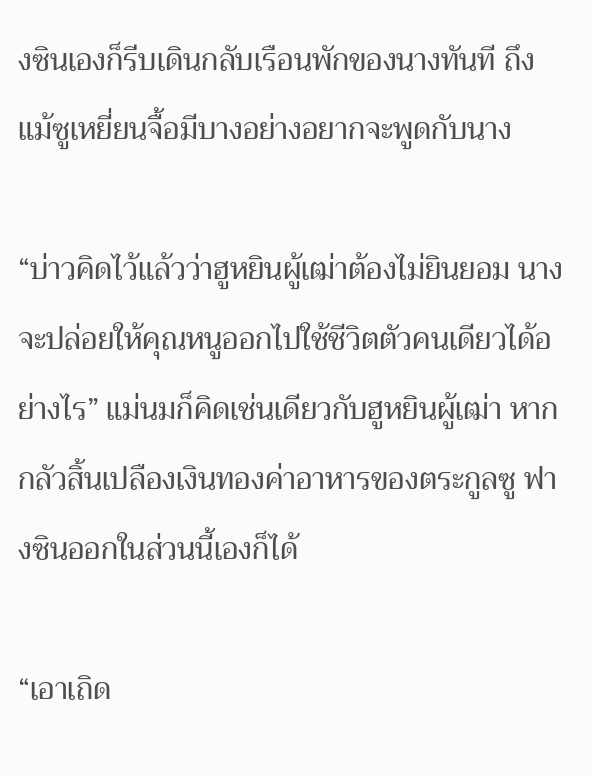งซินเองก็รีบเดินกลับเรือนพักของนางทันที ถึงแม้ซูเหยี่ยนจื้อมีบางอย่างอยากจะพูดกับนาง

“บ่าวคิดไว้แล้วว่าฮูหยินผู้เฒ่าต้องไม่ยินยอม นางจะปล่อยให้คุณหนูออกไปใช้ชีวิตตัวคนเดียวได้อย่างไร” แม่นมก็คิดเช่นเดียวกับฮูหยินผู้เฒ่า หากกลัวสิ้นเปลืองเงินทองค่าอาหารของตระกูลซู ฟางซินออกในส่วนนี้เองก็ได้

“เอาเถิด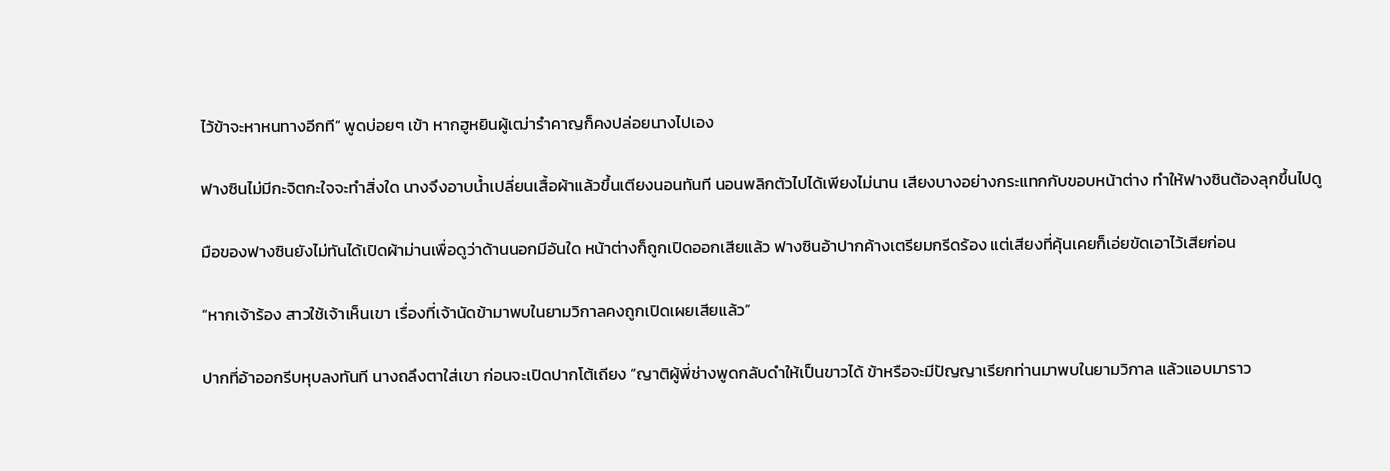ไว้ข้าจะหาหนทางอีกที” พูดบ่อยๆ เข้า หากฮูหยินผู้เฒ่ารำคาญก็คงปล่อยนางไปเอง

ฟางซินไม่มีกะจิตกะใจจะทำสิ่งใด นางจึงอาบน้ำเปลี่ยนเสื้อผ้าแล้วขึ้นเตียงนอนทันที นอนพลิกตัวไปได้เพียงไม่นาน เสียงบางอย่างกระแทกกับขอบหน้าต่าง ทำให้ฟางซินต้องลุกขึ้นไปดู

มือของฟางซินยังไม่ทันได้เปิดผ้าม่านเพื่อดูว่าด้านนอกมีอันใด หน้าต่างก็ถูกเปิดออกเสียแล้ว ฟางซินอ้าปากค้างเตรียมกรีดร้อง แต่เสียงที่คุ้นเคยก็เอ่ยขัดเอาไว้เสียก่อน

“หากเจ้าร้อง สาวใช้เจ้าเห็นเขา เรื่องที่เจ้านัดข้ามาพบในยามวิกาลคงถูกเปิดเผยเสียแล้ว”

ปากที่อ้าออกรีบหุบลงทันที นางถลึงตาใส่เขา ก่อนจะเปิดปากโต้เถียง “ญาติผู้พี่ช่างพูดกลับดำให้เป็นขาวได้ ข้าหรือจะมีปัญญาเรียกท่านมาพบในยามวิกาล แล้วแอบมาราว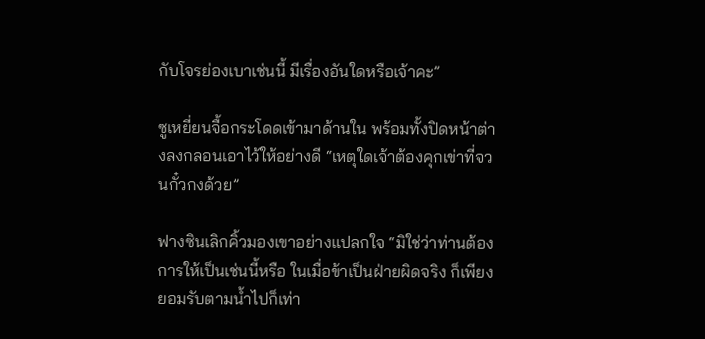กับโจรย่องเบาเช่นนี้ มีเรื่องอันใดหรือเจ้าคะ”

ซูเหยี่ยนจื้อกระโดดเข้ามาด้านใน พร้อมทั้งปิดหน้าต่างลงกลอนเอาไว้ให้อย่างดี “เหตุใดเจ้าต้องคุกเข่าที่จวนกั๋วกงด้วย”

ฟางซินเลิกคิ้วมองเขาอย่างแปลกใจ “มิใช่ว่าท่านต้องการให้เป็นเช่นนี้หรือ ในเมื่อข้าเป็นฝ่ายผิดจริง ก็เพียงยอมรับตามน้ำไปก็เท่า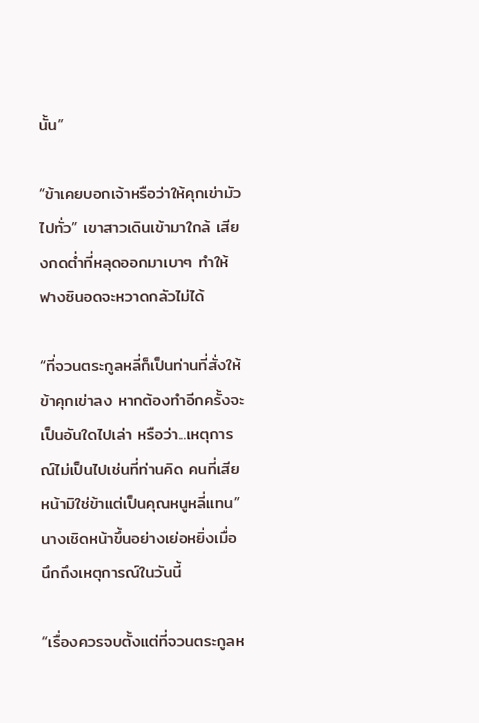นั้น”

“ข้าเคยบอกเจ้าหรือว่าให้คุกเข่ามัวไปทั่ว” เขาสาวเดินเข้ามาใกล้ เสียงกดต่ำที่หลุดออกมาเบาๆ ทำให้ฟางซินอดจะหวาดกลัวไม่ได้

“ที่จวนตระกูลหลี่ก็เป็นท่านที่สั่งให้ข้าคุกเข่าลง หากต้องทำอีกครั้งจะเป็นอันใดไปเล่า หรือว่า...เหตุการณ์ไม่เป็นไปเช่นที่ท่านคิด คนที่เสียหน้ามิใช่ข้าแต่เป็นคุณหนูหลี่แทน” นางเชิดหน้าขึ้นอย่างเย่อหยิ่งเมื่อนึกถึงเหตุการณ์ในวันนี้

“เรื่องควรจบตั้งแต่ที่จวนตระกูลห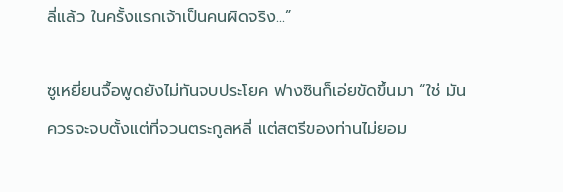ลี่แล้ว ในครั้งแรกเจ้าเป็นคนผิดจริง...”

ซูเหยี่ยนจื้อพูดยังไม่ทันจบประโยค ฟางซินก็เอ่ยขัดขึ้นมา “ใช่ มันควรจะจบตั้งแต่ที่จวนตระกูลหลี่ แต่สตรีของท่านไม่ยอม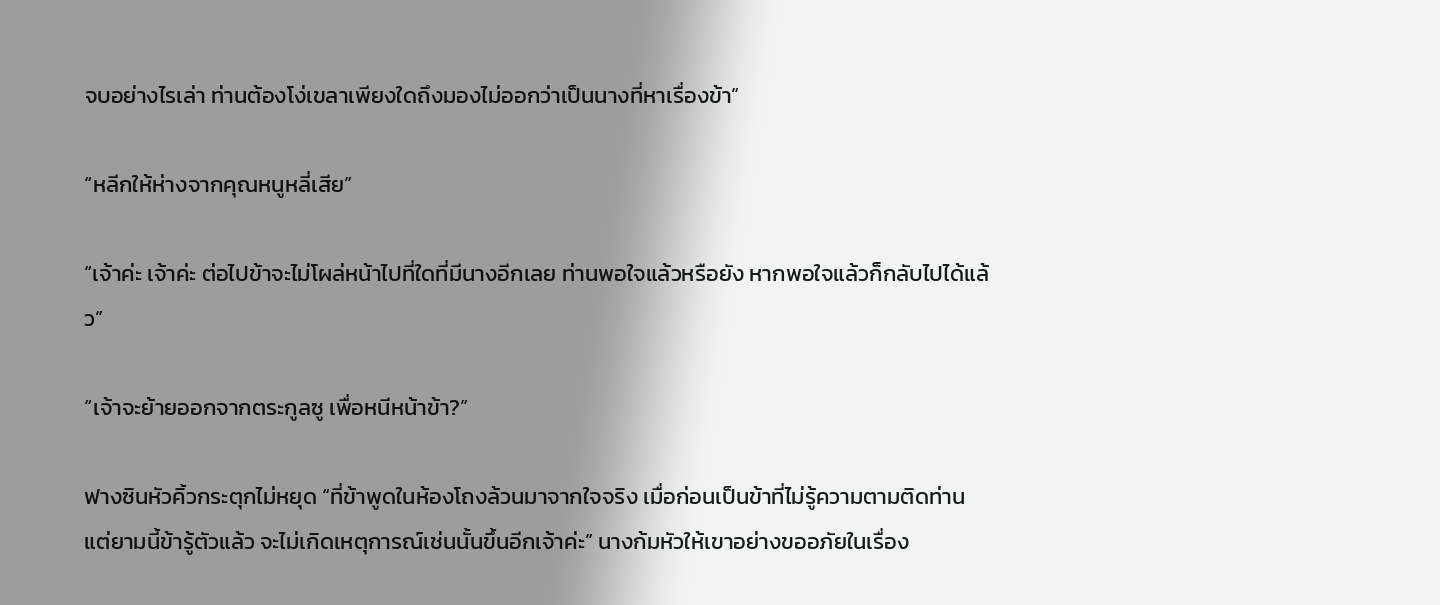จบอย่างไรเล่า ท่านต้องโง่เขลาเพียงใดถึงมองไม่ออกว่าเป็นนางที่หาเรื่องข้า”

“หลีกให้ห่างจากคุณหนูหลี่เสีย”

“เจ้าค่ะ เจ้าค่ะ ต่อไปข้าจะไม่โผล่หน้าไปที่ใดที่มีนางอีกเลย ท่านพอใจแล้วหรือยัง หากพอใจแล้วก็กลับไปได้แล้ว”

“เจ้าจะย้ายออกจากตระกูลซู เพื่อหนีหน้าข้า?”

ฟางซินหัวคิ้วกระตุกไม่หยุด “ที่ข้าพูดในห้องโถงล้วนมาจากใจจริง เมื่อก่อนเป็นข้าที่ไม่รู้ความตามติดท่าน แต่ยามนี้ข้ารู้ตัวแล้ว จะไม่เกิดเหตุการณ์เช่นนั้นขึ้นอีกเจ้าค่ะ” นางก้มหัวให้เขาอย่างขออภัยในเรื่อง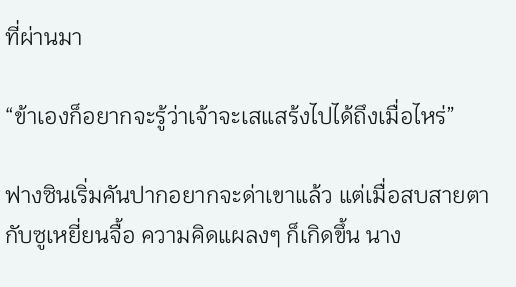ที่ผ่านมา

“ข้าเองก็อยากจะรู้ว่าเจ้าจะเสแสร้งไปได้ถึงเมื่อไหร่”

ฟางซินเริ่มคันปากอยากจะด่าเขาแล้ว แต่เมื่อสบสายตากับซูเหยี่ยนจื้อ ความคิดแผลงๆ ก็เกิดขึ้น นาง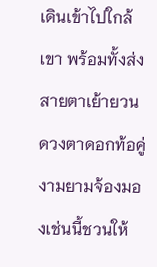เดินเข้าไปใกล้เขา พร้อมทั้งส่งสายตาเย้ายวน ดวงตาดอกท้อคู่งามยามจ้องมองเช่นนี้ชวนให้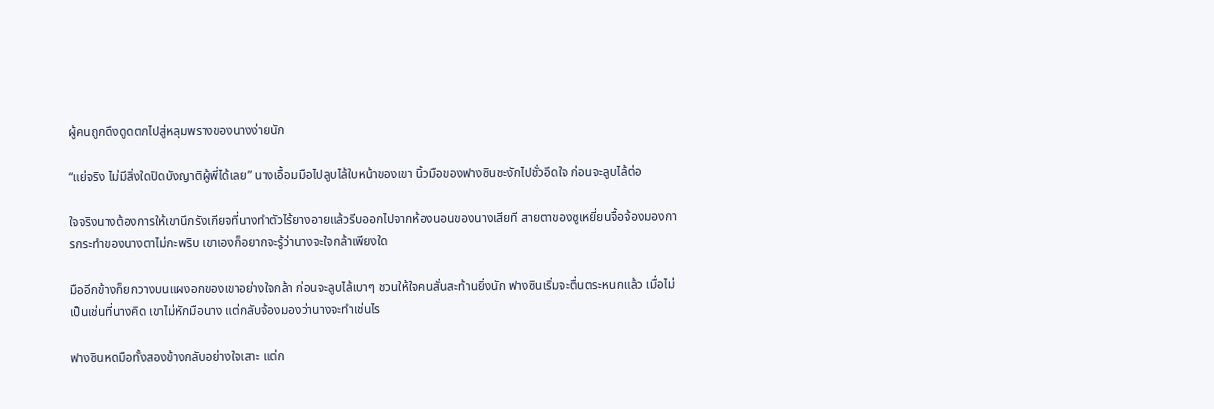ผู้คนถูกดึงดูดตกไปสู่หลุมพรางของนางง่ายนัก

“แย่จริง ไม่มีสิ่งใดปิดบังญาติผู้พี่ได้เลย” นางเอื้อมมือไปลูบไล้ใบหน้าของเขา นิ้วมือของฟางซินชะงักไปชั่วอึดใจ ก่อนจะลูบไล้ต่อ

ใจจริงนางต้องการให้เขานึกรังเกียจที่นางทำตัวไร้ยางอายแล้วรีบออกไปจากห้องนอนของนางเสียที สายตาของซูเหยี่ยนจื้อจ้องมองการกระทำของนางตาไม่กะพริบ เขาเองก็อยากจะรู้ว่านางจะใจกล้าเพียงใด

มืออีกข้างก็ยกวางบนแผงอกของเขาอย่างใจกล้า ก่อนจะลูบไล้เบาๆ ชวนให้ใจคนสั่นสะท้านยิ่งนัก ฟางซินเริ่มจะตื่นตระหนกแล้ว เมื่อไม่เป็นเช่นที่นางคิด เขาไม่หักมือนาง แต่กลับจ้องมองว่านางจะทำเช่นไร

ฟางซินหดมือทั้งสองข้างกลับอย่างใจเสาะ แต่ก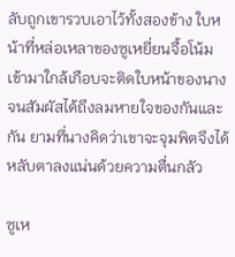ลับถูกเขารวบเอาไว้ทั้งสองข้าง ใบหน้าที่หล่อเหลาของซูเหยี่ยนจื้อโน้มเข้ามาใกล้เกือบจะติดใบหน้าของนาง จนสัมผัสได้ถึงลมหายใจของกันและกัน ยามที่นางคิดว่าเขาจะจุมพิตจึงได้หลับตาลงแน่นด้วยความตื่นกลัว

ซูเห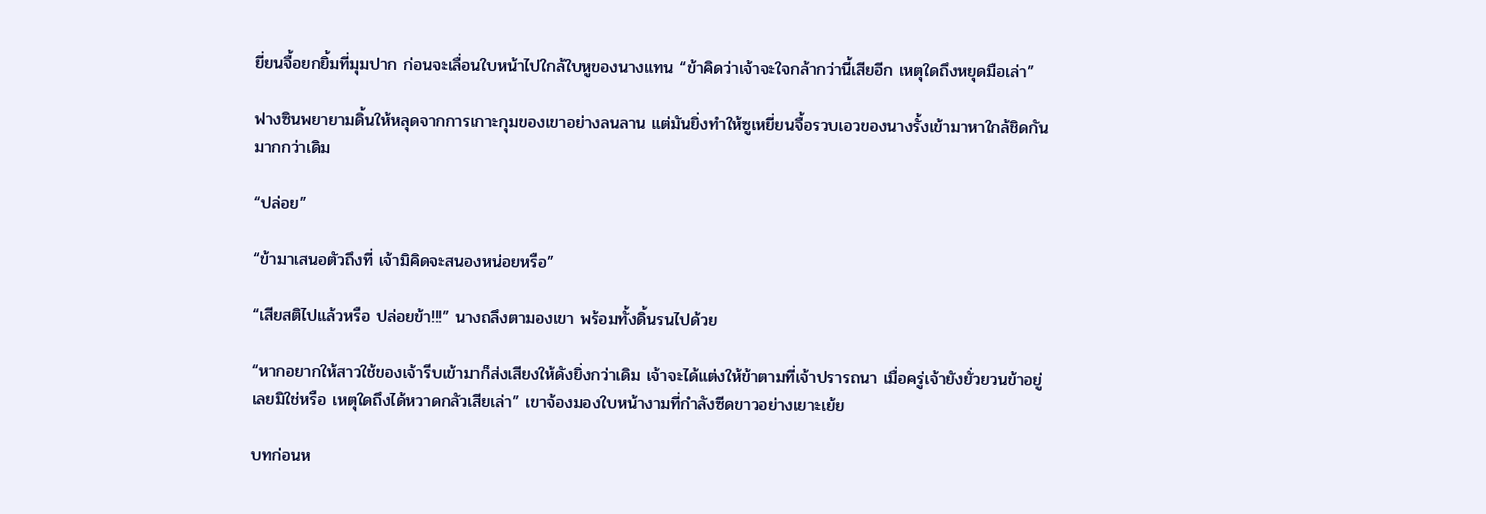ยี่ยนจื้อยกยิ้มที่มุมปาก ก่อนจะเลื่อนใบหน้าไปใกล้ใบหูของนางแทน “ข้าคิดว่าเจ้าจะใจกล้ากว่านี้เสียอีก เหตุใดถึงหยุดมือเล่า”

ฟางซินพยายามดิ้นให้หลุดจากการเกาะกุมของเขาอย่างลนลาน แต่มันยิ่งทำให้ซูเหยี่ยนจื้อรวบเอวของนางรั้งเข้ามาหาใกล้ชิดกันมากกว่าเดิม

“ปล่อย”

“ข้ามาเสนอตัวถึงที่ เจ้ามิคิดจะสนองหน่อยหรือ”

“เสียสติไปแล้วหรือ ปล่อยข้า!!!” นางถลึงตามองเขา พร้อมทั้งดิ้นรนไปด้วย

“หากอยากให้สาวใช้ของเจ้ารีบเข้ามาก็ส่งเสียงให้ดังยิ่งกว่าเดิม เจ้าจะได้แต่งให้ข้าตามที่เจ้าปรารถนา เมื่อครู่เจ้ายังยั่วยวนข้าอยู่เลยมิใช่หรือ เหตุใดถึงได้หวาดกลัวเสียเล่า” เขาจ้องมองใบหน้างามที่กำลังซีดขาวอย่างเยาะเย้ย

บทก่อนห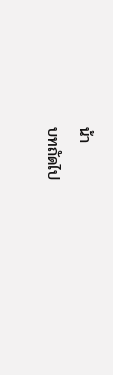น้า
บทถัดไป